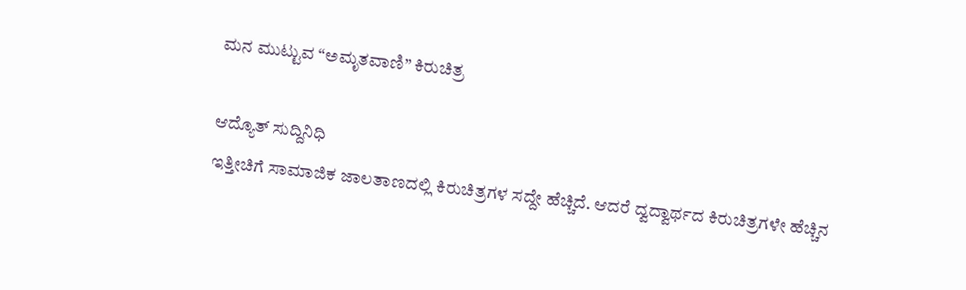ಮನ ಮುಟ್ಟುವ “ಅಮೃತವಾಣಿ” ಕಿರುಚಿತ್ರ

ಆದ್ಯೊತ್ ಸುದ್ದಿನಿಧಿ
ಇತ್ತೀಚಿಗೆ ಸಾಮಾಜಿಕ ಜಾಲತಾಣದಲ್ಲಿ ಕಿರುಚಿತ್ರಗಳ ಸದ್ದೇ ಹೆಚ್ಚಿದೆ. ಆದರೆ ದ್ವದ್ವಾರ್ಥದ ಕಿರುಚಿತ್ರಗಳೇ ಹೆಚ್ಚಿನ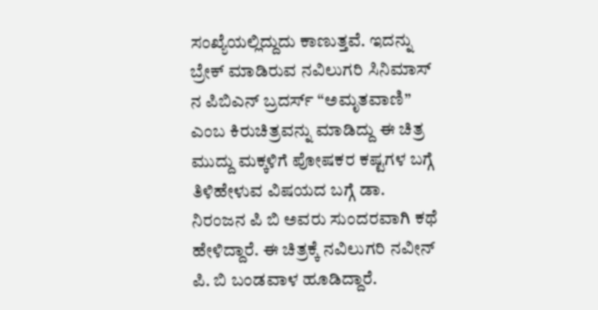ಸಂಖ್ಯೆಯಲ್ಲಿದ್ದುದು ಕಾಣುತ್ತವೆ. ಇದನ್ನು ಬ್ರೇಕ್ ಮಾಡಿರುವ ನವಿಲುಗರಿ ಸಿನಿಮಾಸ್ ನ ಪಿಬಿಎನ್ ಬ್ರದರ್ಸ್ “ಅಮೃತವಾಣಿ” ಎಂಬ ಕಿರುಚಿತ್ರವನ್ನು ಮಾಡಿದ್ದು ಈ ಚಿತ್ರ ಮುದ್ದು ಮಕ್ಕಳಿಗೆ ಪೋಷಕರ ಕಷ್ಟಗಳ ಬಗ್ಗೆ ತಿಳಿಹೇಳುವ ವಿಷಯದ ಬಗ್ಗೆ ಡಾ. ನಿರಂಜನ ಪಿ ಬಿ ಅವರು ಸುಂದರವಾಗಿ ಕಥೆ ಹೇಳಿದ್ದಾರೆ. ಈ ಚಿತ್ರಕ್ಕೆ ನವಿಲುಗರಿ ನವೀನ್ ಪಿ. ಬಿ ಬಂಡವಾಳ ಹೂಡಿದ್ದಾರೆ.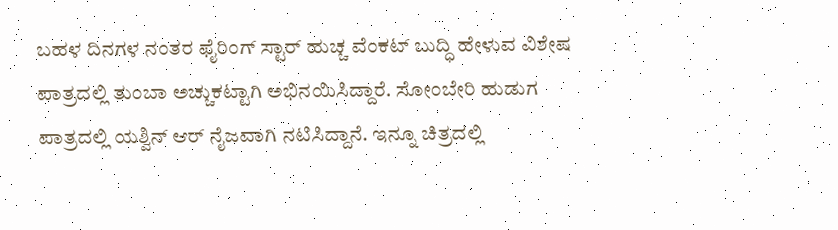ಬಹಳ ದಿನಗಳ ನಂತರ ಫೈರಿಂಗ್ ಸ್ಟಾರ್ ಹುಚ್ಚ ವೆಂಕಟ್ ಬುದ್ಧಿ ಹೇಳುವ ವಿಶೇಷ ಪಾತ್ರದಲ್ಲಿ ತುಂಬಾ ಅಚ್ಚುಕಟ್ಟಾಗಿ ಅಭಿನಯಿಸಿದ್ದಾರೆ. ಸೋಂಬೇರಿ ಹುಡುಗ ಪಾತ್ರದಲ್ಲಿ ಯಶ್ವಿನ್ ಆರ್ ನೈಜವಾಗಿ ನಟಿಸಿದ್ದಾನೆ. ಇನ್ನೂ ಚಿತ್ರದಲ್ಲಿ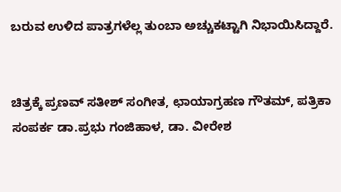ಬರುವ ಉಳಿದ ಪಾತ್ರಗಳೆಲ್ಲ ತುಂಬಾ ಅಚ್ಚುಕಟ್ಟಾಗಿ ನಿಭಾಯಿಸಿದ್ದಾರೆ.


ಚಿತ್ರಕ್ಕೆ ಪ್ರಣವ್ ಸತೀಶ್ ಸಂಗೀತ, ಛಾಯಾಗ್ರಹಣ ಗೌತಮ್, ಪತ್ರಿಕಾ ಸಂಪರ್ಕ ಡಾ.ಪ್ರಭು ಗಂಜಿಹಾಳ, ಡಾ. ವೀರೇಶ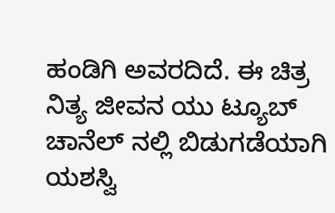ಹಂಡಿಗಿ ಅವರದಿದೆ. ಈ ಚಿತ್ರ ನಿತ್ಯ ಜೀವನ ಯು ಟ್ಯೂಬ್ ಚಾನೆಲ್ ನಲ್ಲಿ ಬಿಡುಗಡೆಯಾಗಿ ಯಶಸ್ವಿ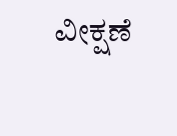ವೀಕ್ಷಣೆ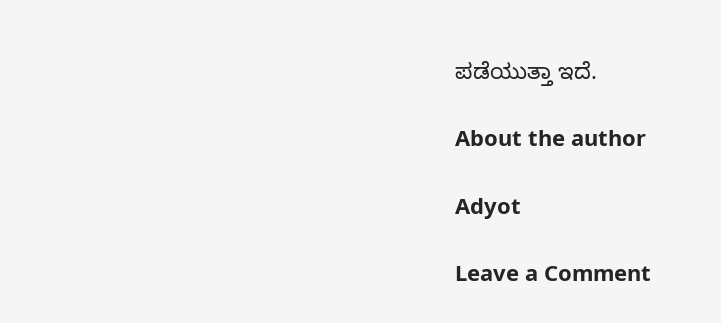ಪಡೆಯುತ್ತಾ ಇದೆ.

About the author

Adyot

Leave a Comment